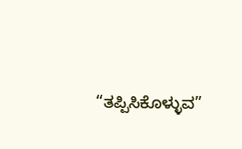“ತಪ್ಪಿಸಿಕೊಳ್ಳುವ”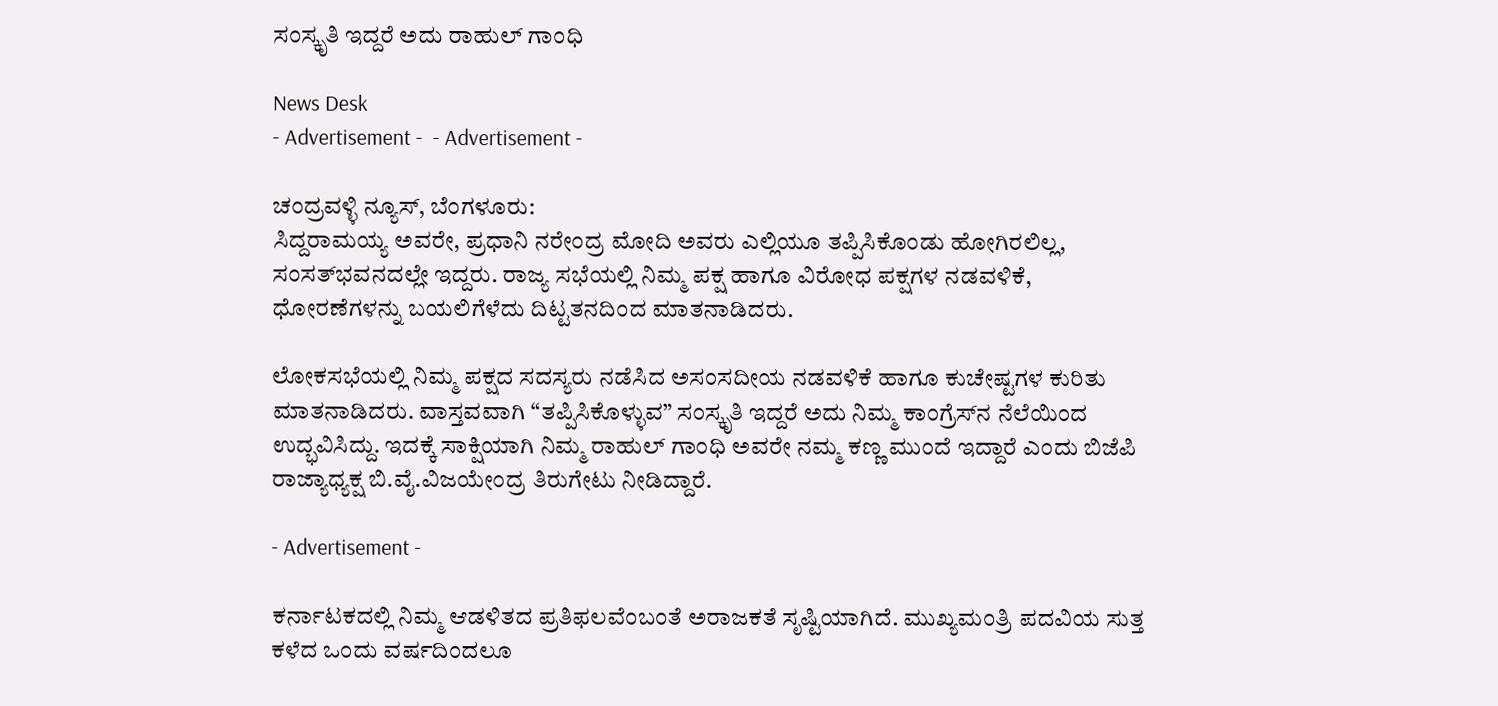ಸಂಸ್ಕೃತಿ ಇದ್ದರೆ ಅದು ರಾಹುಲ್ ಗಾಂಧಿ

News Desk
- Advertisement -  - Advertisement -

ಚಂದ್ರವಳ್ಳಿ ನ್ಯೂಸ್, ಬೆಂಗಳೂರು:
ಸಿದ್ದರಾಮಯ್ಯ ಅವರೇ, ಪ್ರಧಾನಿ ನರೇಂದ್ರ ಮೋದಿ ಅವರು ಎಲ್ಲಿಯೂ ತಪ್ಪಿಸಿಕೊಂಡು ಹೋಗಿರಲಿಲ್ಲ, ಸಂಸತ್‌ಭವನದಲ್ಲೇ ಇದ್ದರು. ರಾಜ್ಯ ಸಭೆಯಲ್ಲಿ ನಿಮ್ಮ ಪಕ್ಷ ಹಾಗೂ ವಿರೋಧ ಪಕ್ಷಗಳ ನಡವಳಿಕೆ, ಧೋರಣೆಗಳನ್ನು ಬಯಲಿಗೆಳೆದು ದಿಟ್ಟತನದಿಂದ ಮಾತನಾಡಿದರು.

ಲೋಕಸಭೆಯಲ್ಲಿ ನಿಮ್ಮ ಪಕ್ಷದ ಸದಸ್ಯರು ನಡೆಸಿದ ಅಸಂಸದೀಯ ನಡವಳಿಕೆ ಹಾಗೂ ಕುಚೇಷ್ಟಗಳ ಕುರಿತು ಮಾತನಾಡಿದರು. ವಾಸ್ತವವಾಗಿ “ತಪ್ಪಿಸಿಕೊಳ್ಳುವ” ಸಂಸ್ಕೃತಿ ಇದ್ದರೆ ಅದು ನಿಮ್ಮ ಕಾಂಗ್ರೆಸ್‌ನ ನೆಲೆಯಿಂದ ಉದ್ಭವಿಸಿದ್ದು. ಇದಕ್ಕೆ ಸಾಕ್ಷಿಯಾಗಿ ನಿಮ್ಮ ರಾಹುಲ್ ಗಾಂಧಿ ಅವರೇ ನಮ್ಮ ಕಣ್ಣ ಮುಂದೆ ಇದ್ದಾರೆ ಎಂದು ಬಿಜೆಪಿ ರಾಜ್ಯಾಧ್ಯಕ್ಷ ಬಿ.ವೈ.ವಿಜಯೇಂದ್ರ ತಿರುಗೇಟು ನೀಡಿದ್ದಾರೆ.

- Advertisement -

ಕರ್ನಾಟಕದಲ್ಲಿ ನಿಮ್ಮ ಆಡಳಿತದ ಪ್ರತಿಫಲವೆಂಬಂತೆ ಅರಾಜಕತೆ ಸೃಷ್ಟಿಯಾಗಿದೆ. ಮುಖ್ಯಮಂತ್ರಿ ಪದವಿಯ ಸುತ್ತ ಕಳೆದ ಒಂದು ವರ್ಷದಿಂದಲೂ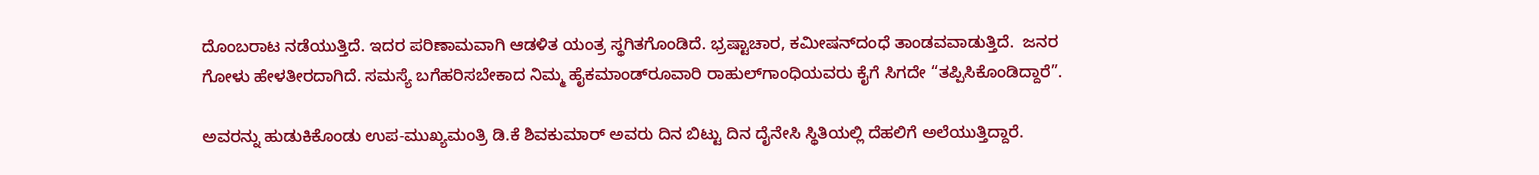ದೊಂಬರಾಟ ನಡೆಯುತ್ತಿದೆ. ಇದರ ಪರಿಣಾಮವಾಗಿ ಆಡಳಿತ ಯಂತ್ರ ಸ್ಥಗಿತಗೊಂಡಿದೆ. ಭ್ರಷ್ಟಾಚಾರ, ಕಮೀಷನ್‌ದಂಧೆ ತಾಂಡವವಾಡುತ್ತಿದೆ.  ಜನರ ಗೋಳು ಹೇಳತೀರದಾಗಿದೆ. ಸಮಸ್ಯೆ ಬಗೆಹರಿಸಬೇಕಾದ ನಿಮ್ಮ ಹೈಕಮಾಂಡ್‌ರೂವಾರಿ ರಾಹುಲ್‌ಗಾಂಧಿಯವರು ಕೈಗೆ ಸಿಗದೇ “ತಪ್ಪಿಸಿಕೊಂಡಿದ್ದಾರೆ”.

ಅವರನ್ನು ಹುಡುಕಿಕೊಂಡು ಉಪ-ಮುಖ್ಯಮಂತ್ರಿ ಡಿ.ಕೆ ಶಿವಕುಮಾರ್ ಅವರು ದಿನ ಬಿಟ್ಟು ದಿನ ದೈನೇಸಿ ಸ್ಥಿತಿಯಲ್ಲಿ ದೆಹಲಿಗೆ ಅಲೆಯುತ್ತಿದ್ದಾರೆ.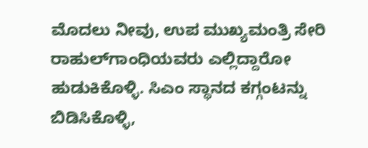ಮೊದಲು ನೀವು, ಉಪ ಮುಖ್ಯಮಂತ್ರಿ ಸೇರಿ ರಾಹುಲ್‌ಗಾಂಧಿಯವರು ಎಲ್ಲಿದ್ದಾರೋ ಹುಡುಕಿಕೊಳ್ಳಿ. ಸಿಎಂ ಸ್ಥಾನದ ಕಗ್ಗಂಟನ್ನು ಬಿಡಿಸಿಕೊಳ್ಳಿ,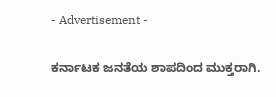- Advertisement -

ಕರ್ನಾಟಕ ಜನತೆಯ ಶಾಪದಿಂದ ಮುಕ್ತರಾಗಿ.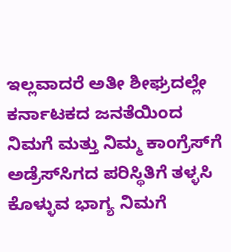ಇಲ್ಲವಾದರೆ ಅತೀ ಶೀಘ್ರದಲ್ಲೇ ಕರ್ನಾಟಕದ ಜನತೆಯಿಂದ ನಿಮಗೆ ಮತ್ತು ನಿಮ್ಮ ಕಾಂಗ್ರೆಸ್‌ಗೆ ಅಡ್ರೆಸ್‌ಸಿಗದ ಪರಿಸ್ಥಿತಿಗೆ ತಳ್ಳಸಿ ಕೊಳ್ಳುವ ಭಾಗ್ಯ ನಿಮಗೆ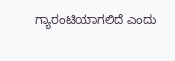ಗ್ಯಾರಂಟಿಯಾಗಲಿದೆ ಎಂದು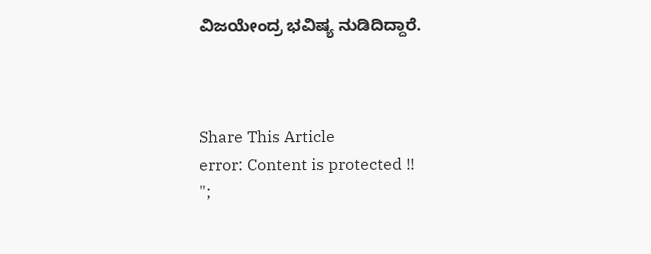ವಿಜಯೇಂದ್ರ ಭವಿಷ್ಯ ನುಡಿದಿದ್ದಾರೆ.



Share This Article
error: Content is protected !!
";